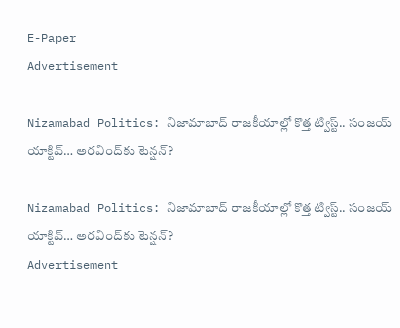E-Paper
Advertisement

Nizamabad Politics: నిజామాబాద్ రాజకీయాల్లో కొత్త ట్విస్ట్.. సంజయ్ యాక్టివ్… అరవింద్‌కు టెన్షన్?

Nizamabad Politics: నిజామాబాద్ రాజకీయాల్లో కొత్త ట్విస్ట్.. సంజయ్ యాక్టివ్… అరవింద్‌కు టెన్షన్?
Advertisement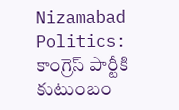Nizamabad Politics:  కాంగ్రెస్ పార్టీకి కుటుంబం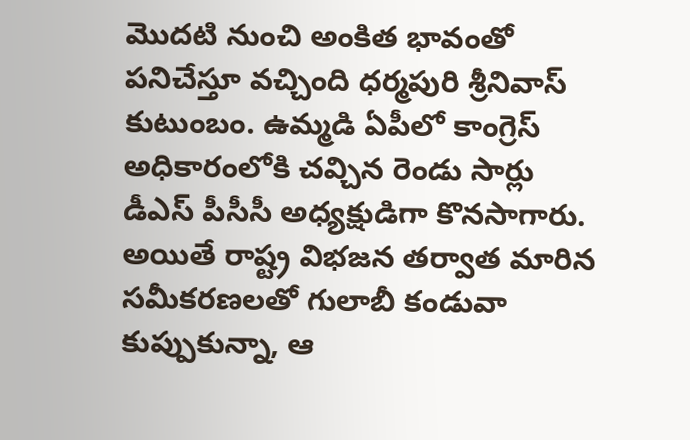మొదటి నుంచి అంకిత భావంతో పనిచేస్తూ వచ్చింది ధర్మపురి శ్రీనివాస్ కుటుంబం. ఉమ్మడి ఏపీలో కాంగ్రెస్ అధికారంలోకి చవ్చిన రెండు సార్లు డీఎస్ పీసీసీ అధ్యక్షుడిగా కొనసాగారు. అయితే రాష్ట్ర విభజన తర్వాత మారిన సమీకరణలతో గులాబీ కండువా కుప్పుకున్నా, ఆ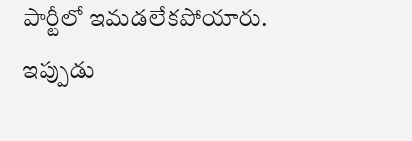పార్టీలో ఇమడలేకపోయారు. ఇప్పుడు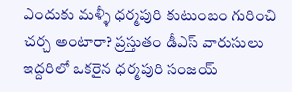ఎందుకు మళ్ళీ ధర్మపురి కుటుంబం గురించి చర్చ అంటారా? ప్రస్తుతం డీఎస్ వారుసులు ఇద్దరిలో ఒకరైన ధర్మపురి సంజయ్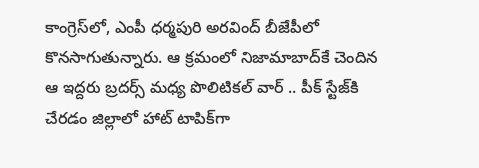కాంగ్రెస్‌లో, ఎంపీ ధర్మపురి అరవింద్ బీజేపీలో కొనసాగుతున్నారు. ఆ క్రమంలో నిజామాబాద్‌కే చెందిన ఆ ఇద్దరు బ్రదర్స్‌ మధ్య పొలిటికల్ వార్ .. పీక్ స్టేజ్‌కి చేరడం జిల్లాలో హాట్ టాపిక్‌గా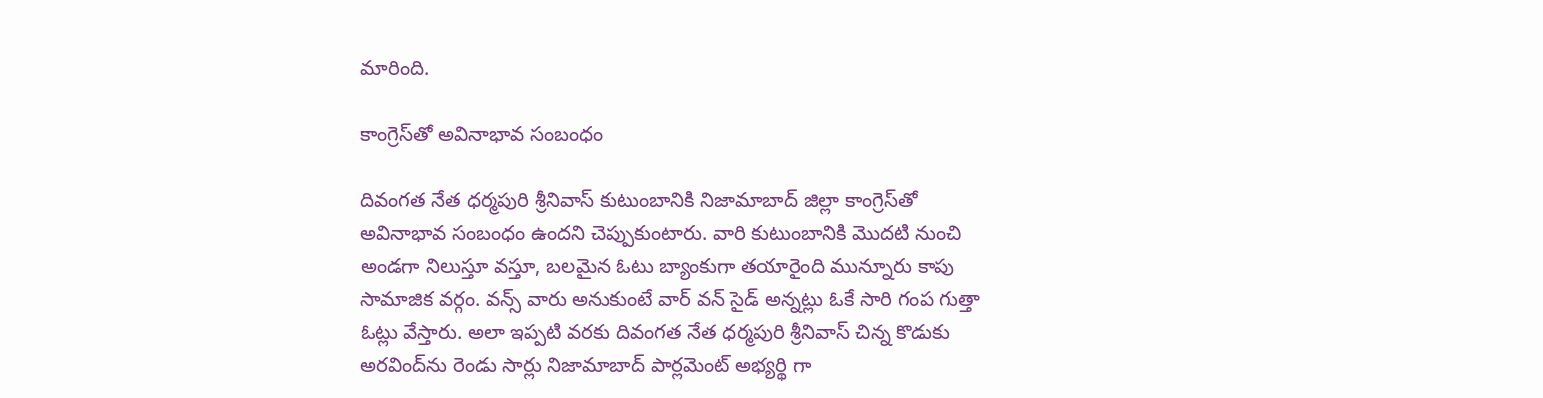మారింది.

కాంగ్రెస్‌తో అవినాభావ సంబంధం

దివంగత నేత ధర్మపురి శ్రీనివాస్ కుటుంబానికి నిజామాబాద్ జిల్లా కాంగ్రెస్‌తో అవినాభావ సంబంధం ఉందని చెప్పుకుంటారు. వారి కుటుంబానికి మొదటి నుంచి అండగా నిలుస్తూ వస్తూ, బలమైన ఓటు బ్యాంకుగా తయారైంది మున్నూరు కాపు సామాజిక వర్గం. వన్స్ వారు అనుకుంటే వార్ వన్ సైడ్ అన్నట్లు ఓకే సారి గంప గుత్తా ఓట్లు వేస్తారు. అలా ఇప్పటి వరకు దివంగత నేత ధర్మపురి శ్రీనివాస్ చిన్న కొడుకు అరవింద్‌ను రెండు సార్లు నిజామాబాద్ పార్లమెంట్ అభ్యర్థి గా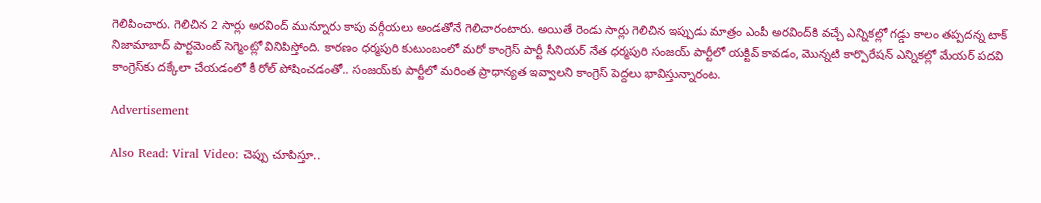గెలిపించారు. గెలిచిన 2 సార్లు అరవింద్ మున్నూరు కాపు వర్గీయలు అండతోనే గెలిచారంటారు. అయితే రెండు సార్లు గెలిచిన ఇప్పుడు మాత్రం ఎంపీ అరవింద్‌కి వచ్చే ఎన్నికల్లో గడ్డు కాలం తప్పదన్న టాక్ నిజామాబాద్ పార్టమెంట్ సెగ్మెంట్లో వినిపిస్తోంది. కారణం ధర్మపురి కుటుంబంలో మరో కాంగ్రెస్ పార్టీ సీనియర్ నేత ధర్మపురి సంజయ్ పార్టీలో యక్టివ్ కావడం, మొన్నటి కార్పొరేషన్ ఎన్నికల్లో మేయర్ పదవి కాంగ్రెస్‌కు దక్కేలా చేయడంలో కీ రోల్ పోషించడంతో.. సంజయ్‌కు పార్టీలో మరింత ప్రాధాన్యత ఇవ్వాలని కాంగ్రెస్ పెద్దలు భావిస్తున్నారంట.

Advertisement

Also Read: Viral Video: చెప్పు చూపిస్తూ..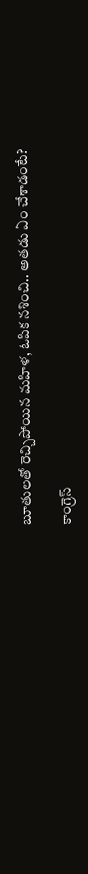బూతులతో రెచ్చిపోయిన మహిళ, ఓపిక నశించి.. అతడు ఏం చేశాడంటే?

కాంగ్రెస్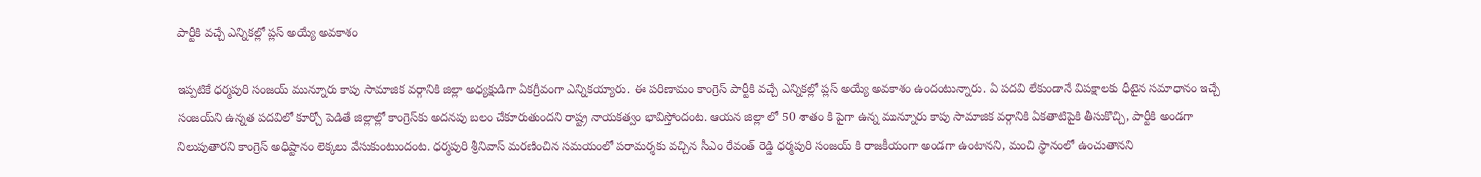పార్టీకి వచ్చే ఎన్నికల్లో ప్లస్ అయ్యే అవకాశం

ఇప్పటికే ధర్మపురి సంజయ్ మున్నూరు కాపు సామాజిక వర్గానికి జిల్లా అధ్యక్షుడిగా ఏకగ్రీవంగా ఎన్నికయ్యారు. ఈ పరిణామం కాంగ్రెస్ పార్టీకి వచ్చే ఎన్నికల్లో ప్లస్ అయ్యే అవకాశం ఉందంటున్నారు. ఏ పదవి లేకుండానే విపక్షాలకు ధీటైన సమాధానం ఇచ్చే సంజయ్‌ని ఉన్నత పదవిలో కూర్చో పెడితే జిల్లాల్లో కాంగ్రెస్‌కు అదనపు బలం చేకూరుతుందని రాష్ట్ర నాయకత్వం భావిస్తోందంట. ఆయన జిల్లా లో 50 శాతం కి పైగా ఉన్న మున్నూరు కాపు సామాజిక వర్గానికి ఏకతాటిపైకి తీసుకొచ్చి, పార్టీకి అండగా నిలుపుతారని కాంగ్రెస్ అధిష్టానం లెక్కలు వేసుకుంటుందంట. ధర్మపురి శ్రీనివాస్ మరణించిన సమయంలో పరామర్శకు వచ్చిన సీఎం రేవంత్ రెడ్డి ధర్మపురి సంజయ్ కి రాజకీయంగా అండగా ఉంటానని, మంచి స్థానంలో ఉంచుతానని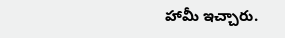హామీ ఇచ్చారు.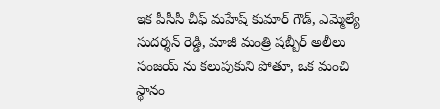ఇక పీసీసీ చీఫ్ మహేష్ కుమార్ గౌడ్, ఎమ్మెల్యే సుదర్శన్ రెడ్డి, మాజీ మంత్రి షబ్బీర్ అలీలు సంజయ్ ను కలుపుకుని పోతూ, ఒక మంచి స్థానం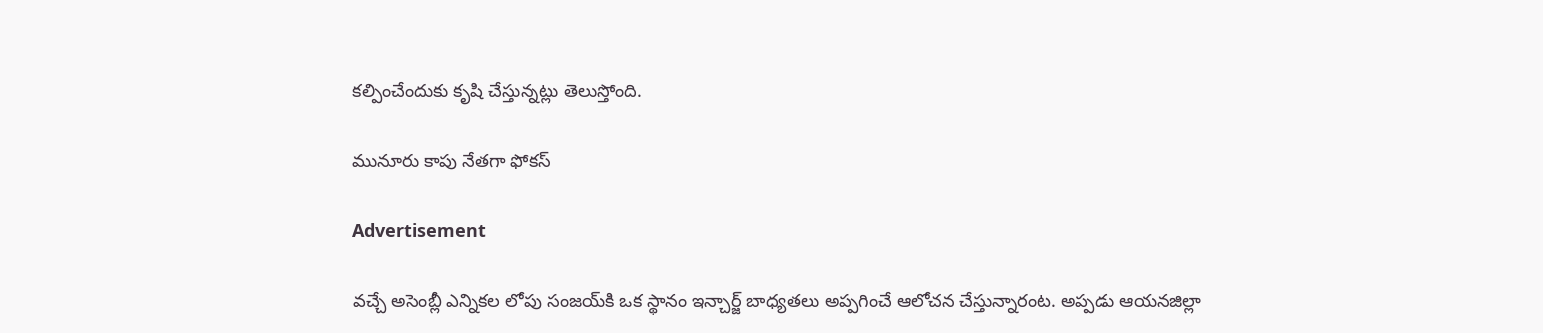కల్పించేందుకు కృషి చేస్తున్నట్లు తెలుస్తోంది.

మునూరు కాపు నేతగా ఫోకస్

Advertisement

వచ్చే అసెంబ్లీ ఎన్నికల లోపు సంజయ్‌కి ఒక స్థానం ఇన్చార్జ్ బాధ్యతలు అప్పగించే ఆలోచన చేస్తున్నారంట. అప్పడు ఆయనజిల్లా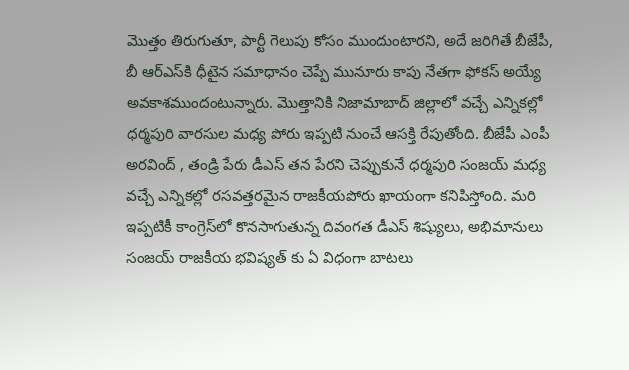మొత్తం తిరుగుతూ, పార్టీ గెలుపు కోసం ముందుంటారని, అదే జరిగితే బీజేపీ, బీ ఆర్ఎస్‌కి ధీటైన సమాధానం చెప్పే మునూరు కాపు నేతగా ఫోకస్ అయ్యే అవకాశముందంటున్నారు. మొత్తానికి నిజామాబాద్ జిల్లాలో వచ్చే ఎన్నికల్లో ధర్మపురి వారసుల మధ్య పోరు ఇప్పటి నుంచే ఆసక్తి రేపుతోంది. బీజేపీ ఎంపీ అరవింద్ , తండ్రి పేరు డీఎస్ తన పేరని చెప్పుకునే ధర్మపురి సంజయ్ మధ్య వచ్చే ఎన్నికల్లో రసవత్తరమైన రాజకీయపోరు ఖాయంగా కనిపిస్తోంది. మరి ఇప్పటికీ కాంగ్రెస్‌లో కొనసాగుతున్న దివంగత డీఎస్ శిష్యులు, అభిమానులు సంజయ్ రాజకీయ భవిష్యత్ కు ఏ విధంగా బాటలు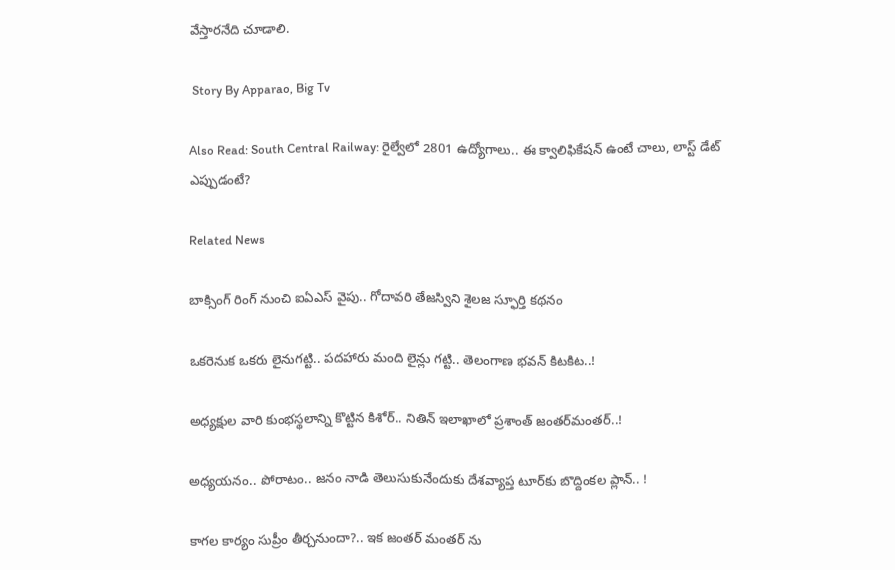వేస్తారనేది చూడాలి.

 Story By Apparao, Big Tv

Also Read: South Central Railway: రైల్వేలో 2801 ఉద్యోగాలు.. ఈ క్వాలిఫికేషన్ ఉంటే చాలు, లాస్ట్ డేట్ ఎప్పుడంటే?

Related News

బాక్సింగ్ రింగ్ నుంచి ఐఏఎస్ వైపు.. గోదావరి తేజస్విని శైలజ స్ఫూర్తి కథనం

ఒక‌రెనుక ఒక‌రు లైనుగ‌ట్టి.. ప‌ద‌హారు మంది లైన్లు గ‌ట్టి.. తెలంగాణ భ‌వ‌న్ కిట‌కిట‌..!

అధ్య‌క్షుల వారి కుంభ‌స్థ‌లాన్ని కొట్టిన కిశోర్‌.. నితిన్ ఇలాఖాలో ప్ర‌శాంత్ జంత‌ర్‌మంత‌ర్‌..!

అధ్య‌య‌నం.. పోరాటం.. జ‌నం నాడి తెలుసుకునేందుకు దేశ‌వ్యాప్త టూర్‌కు బొద్దింక‌ల ప్లాన్‌.. !

కాగ‌ల కార్యం సుప్రీం తీర్చ‌నుందా?.. ఇక జంత‌ర్ మంత‌ర్ ను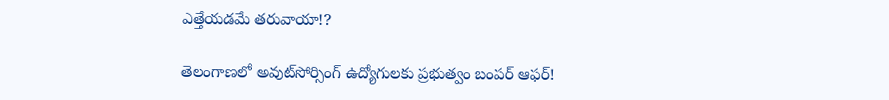ఎత్తేయ‌డ‌మే త‌రువాయా!?

తెలంగాణలో అవుట్‌సోర్సింగ్ ఉద్యోగులకు ప్రభుత్వం బంపర్ ఆఫర్!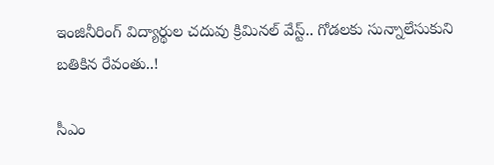ఇంజినీరింగ్ విద్యార్థుల చ‌దువు క్రిమిన‌ల్ వేస్ట్‌.. గోడ‌ల‌కు సున్నాలేసుకుని బ‌తికిన‌ రేవంతు..!

సీఎం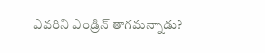ఎవ‌రిని ఎండ్రిన్ తాగ‌మ‌న్నాడు?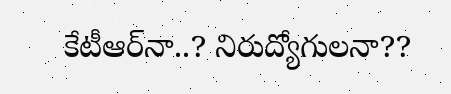కేటీఆర్‌నా..? నిరుద్యోగుల‌నా??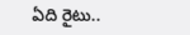ఏది రైటు..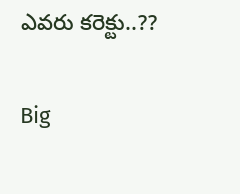ఎవ‌రు కరెక్టు..??

Big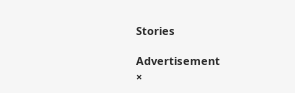Stories

Advertisement
×